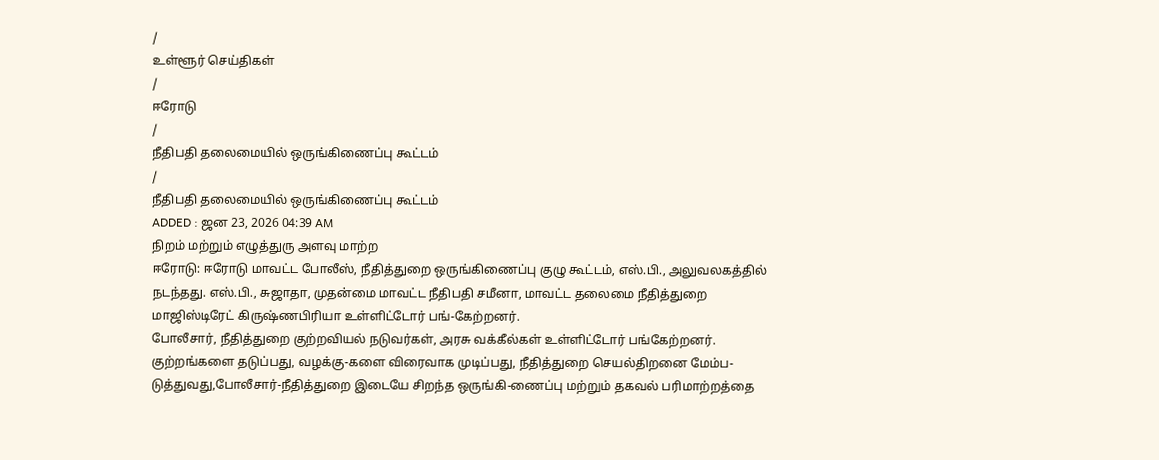/
உள்ளூர் செய்திகள்
/
ஈரோடு
/
நீதிபதி தலைமையில் ஒருங்கிணைப்பு கூட்டம்
/
நீதிபதி தலைமையில் ஒருங்கிணைப்பு கூட்டம்
ADDED : ஜன 23, 2026 04:39 AM
நிறம் மற்றும் எழுத்துரு அளவு மாற்ற
ஈரோடு: ஈரோடு மாவட்ட போலீஸ், நீதித்துறை ஒருங்கிணைப்பு குழு கூட்டம், எஸ்.பி., அலுவலகத்தில் நடந்தது. எஸ்.பி., சுஜாதா, முதன்மை மாவட்ட நீதிபதி சமீனா, மாவட்ட தலைமை நீதித்துறை மாஜிஸ்டிரேட் கிருஷ்ணபிரியா உள்ளிட்டோர் பங்-கேற்றனர்.
போலீசார், நீதித்துறை குற்றவியல் நடுவர்கள், அரசு வக்கீல்கள் உள்ளிட்டோர் பங்கேற்றனர். குற்றங்களை தடுப்பது, வழக்கு-களை விரைவாக முடிப்பது, நீதித்துறை செயல்திறனை மேம்ப-டுத்துவது,போலீசார்-நீதித்துறை இடையே சிறந்த ஒருங்கி-ணைப்பு மற்றும் தகவல் பரிமாற்றத்தை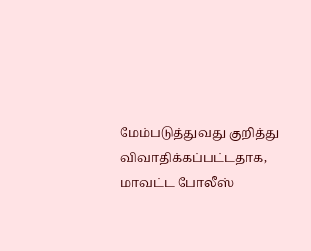மேம்படுத்துவது குறித்து விவாதிக்கப்பட்டதாக, மாவட்ட போலீஸ்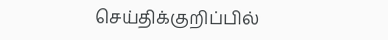செய்திக்குறிப்பில்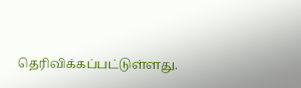தெரிவிக்கப்பட்டுள்ளது.